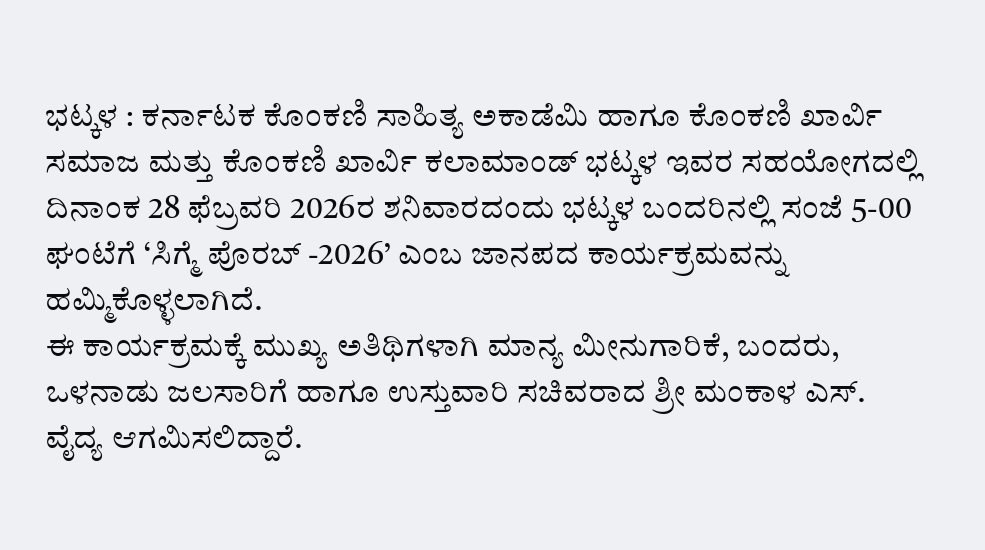ಭಟ್ಕಳ : ಕರ್ನಾಟಕ ಕೊಂಕಣಿ ಸಾಹಿತ್ಯ ಅಕಾಡೆಮಿ ಹಾಗೂ ಕೊಂಕಣಿ ಖಾರ್ವಿ ಸಮಾಜ ಮತ್ತು ಕೊಂಕಣಿ ಖಾರ್ವಿ ಕಲಾಮಾಂಡ್ ಭಟ್ಕಳ ಇವರ ಸಹಯೋಗದಲ್ಲಿ ದಿನಾಂಕ 28 ಫೆಬ್ರವರಿ 2026ರ ಶನಿವಾರದಂದು ಭಟ್ಕಳ ಬಂದರಿನಲ್ಲಿ ಸಂಜೆ 5-00 ಘಂಟೆಗೆ ‘ಸಿಗ್ಮೆ ಪೊರಬ್ -2026’ ಎಂಬ ಜಾನಪದ ಕಾರ್ಯಕ್ರಮವನ್ನು ಹಮ್ಮಿಕೊಳ್ಳಲಾಗಿದೆ.
ಈ ಕಾರ್ಯಕ್ರಮಕ್ಕೆ ಮುಖ್ಯ ಅತಿಥಿಗಳಾಗಿ ಮಾನ್ಯ ಮೀನುಗಾರಿಕೆ, ಬಂದರು, ಒಳನಾಡು ಜಲಸಾರಿಗೆ ಹಾಗೂ ಉಸ್ತುವಾರಿ ಸಚಿವರಾದ ಶ್ರೀ ಮಂಕಾಳ ಎಸ್. ವೈದ್ಯ ಆಗಮಿಸಲಿದ್ದಾರೆ.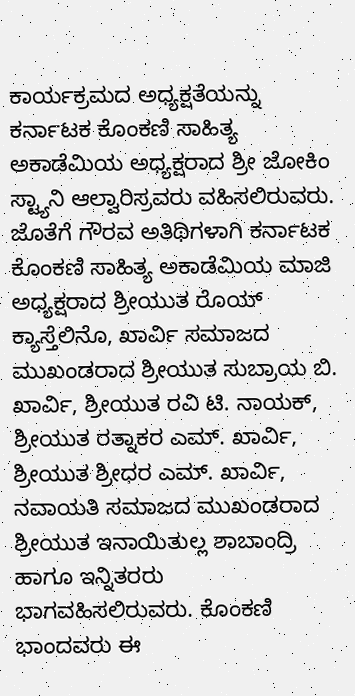ಕಾರ್ಯಕ್ರಮದ ಅಧ್ಯಕ್ಷತೆಯನ್ನು ಕರ್ನಾಟಕ ಕೊಂಕಣಿ ಸಾಹಿತ್ಯ ಅಕಾಡೆಮಿಯ ಅಧ್ಯಕ್ಷರಾದ ಶ್ರೀ ಜೋಕಿಂ ಸ್ಟ್ಯಾನಿ ಆಲ್ವಾರಿಸ್ರವರು ವಹಿಸಲಿರುವರು. ಜೊತೆಗೆ ಗೌರವ ಅತಿಥಿಗಳಾಗಿ ಕರ್ನಾಟಕ ಕೊಂಕಣಿ ಸಾಹಿತ್ಯ ಅಕಾಡೆಮಿಯ ಮಾಜಿ ಅಧ್ಯಕ್ಷರಾದ ಶ್ರೀಯುತ ರೊಯ್ ಕ್ಯಾಸ್ತೆಲಿನೊ, ಖಾರ್ವಿ ಸಮಾಜದ ಮುಖಂಡರಾದ ಶ್ರೀಯುತ ಸುಬ್ರಾಯ ಬಿ. ಖಾರ್ವಿ, ಶ್ರೀಯುತ ರವಿ ಟಿ. ನಾಯಕ್, ಶ್ರೀಯುತ ರತ್ನಾಕರ ಎಮ್. ಖಾರ್ವಿ, ಶ್ರೀಯುತ ಶ್ರೀಧರ ಎಮ್. ಖಾರ್ವಿ, ನವಾಯತಿ ಸಮಾಜದ ಮುಖಂಡರಾದ ಶ್ರೀಯುತ ಇನಾಯಿತುಲ್ಲ ಶಾಬಾಂದ್ರಿ ಹಾಗೂ ಇನ್ನಿತರರು ಭಾಗವಹಿಸಲಿರುವರು. ಕೊಂಕಣಿ ಭಾಂದವರು ಈ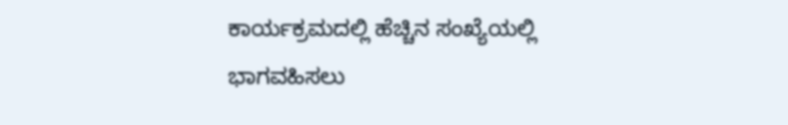ಕಾರ್ಯಕ್ರಮದಲ್ಲಿ ಹೆಚ್ಚಿನ ಸಂಖ್ಯೆಯಲ್ಲಿ ಭಾಗವಹಿಸಲು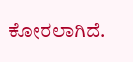ಕೋರಲಾಗಿದೆ.